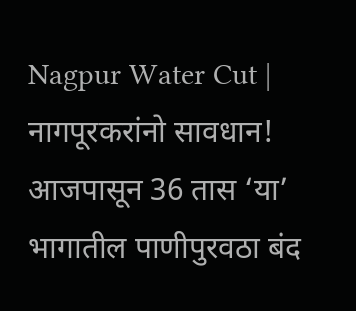Nagpur Water Cut | नागपूरकरांनो सावधान! आजपासून 36 तास ‘या’ भागातील पाणीपुरवठा बंद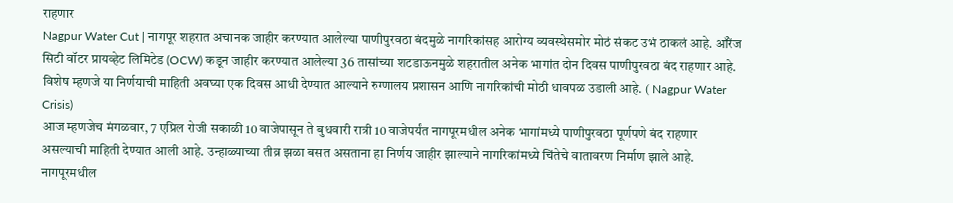राहणार
Nagpur Water Cut | नागपूर शहरात अचानक जाहीर करण्यात आलेल्या पाणीपुरवठा बंदमुळे नागरिकांसह आरोग्य व्यवस्थेसमोर मोठं संकट उभं ठाकलं आहे. ऑरेंज सिटी वॉटर प्रायव्हेट लिमिटेड (OCW) कडून जाहीर करण्यात आलेल्या 36 तासांच्या शटडाऊनमुळे शहरातील अनेक भागांत दोन दिवस पाणीपुरवठा बंद राहणार आहे. विशेष म्हणजे या निर्णयाची माहिती अवघ्या एक दिवस आधी देण्यात आल्याने रुग्णालय प्रशासन आणि नागरिकांची मोठी धावपळ उडाली आहे. ( Nagpur Water Crisis)
आज म्हणजेच मंगळवार, 7 एप्रिल रोजी सकाळी 10 वाजेपासून ते बुधवारी रात्री 10 वाजेपर्यंत नागपूरमधील अनेक भागांमध्ये पाणीपुरवठा पूर्णपणे बंद राहणार असल्याची माहिती देण्यात आली आहे. उन्हाळ्याच्या तीव्र झळा बसत असताना हा निर्णय जाहीर झाल्याने नागरिकांमध्ये चिंतेचे वातावरण निर्माण झाले आहे.
नागपूरमधील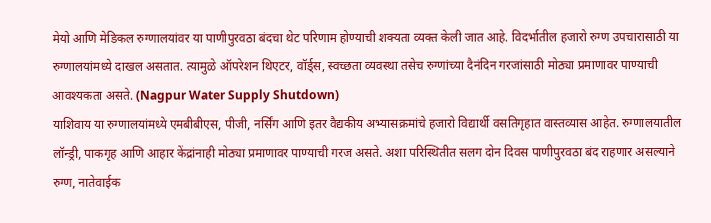मेयो आणि मेडिकल रुग्णालयांवर या पाणीपुरवठा बंदचा थेट परिणाम होण्याची शक्यता व्यक्त केली जात आहे. विदर्भातील हजारो रुग्ण उपचारासाठी या रुग्णालयांमध्ये दाखल असतात. त्यामुळे ऑपरेशन थिएटर, वॉर्ड्स, स्वच्छता व्यवस्था तसेच रुग्णांच्या दैनंदिन गरजांसाठी मोठ्या प्रमाणावर पाण्याची आवश्यकता असते. (Nagpur Water Supply Shutdown)
याशिवाय या रुग्णालयांमध्ये एमबीबीएस, पीजी, नर्सिंग आणि इतर वैद्यकीय अभ्यासक्रमांचे हजारो विद्यार्थी वसतिगृहात वास्तव्यास आहेत. रुग्णालयातील लॉन्ड्री, पाकगृह आणि आहार केंद्रांनाही मोठ्या प्रमाणावर पाण्याची गरज असते. अशा परिस्थितीत सलग दोन दिवस पाणीपुरवठा बंद राहणार असल्याने रुग्ण, नातेवाईक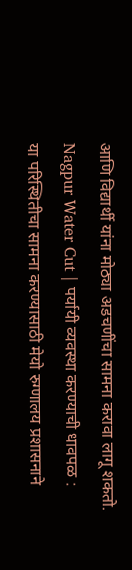आणि विद्यार्थी यांना मोठ्या अडचणींचा सामना करावा लागू शकतो.
Nagpur Water Cut | पर्यायी व्यवस्था करण्याची धावपळ :
या परिस्थितीचा सामना करण्यासाठी मेयो रुग्णालय प्रशासनाने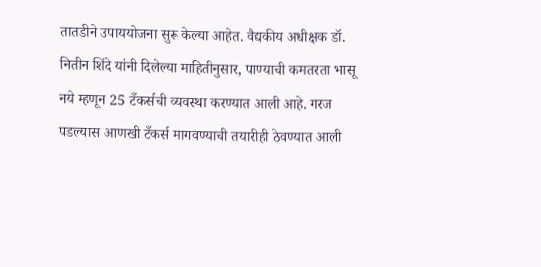तातडीने उपाययोजना सुरू केल्या आहेत. वैद्यकीय अधीक्षक डॉ. नितीन शिंदे यांनी दिलेल्या माहितीनुसार, पाण्याची कमतरता भासू नये म्हणून 25 टँकर्सची व्यवस्था करण्यात आली आहे. गरज पडल्यास आणखी टँकर्स मागवण्याची तयारीही ठेवण्यात आली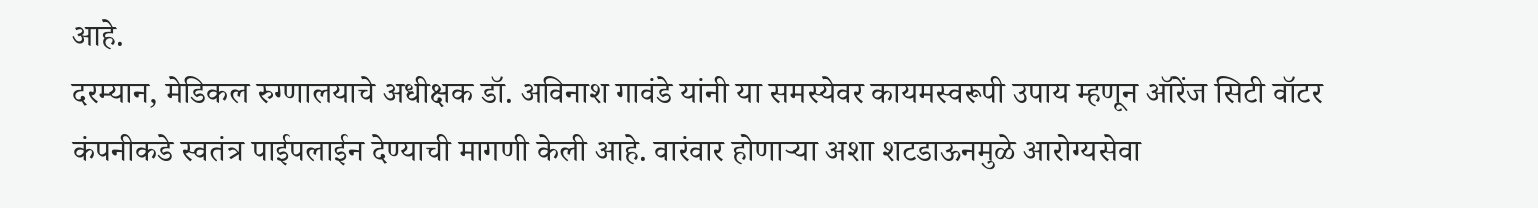आहे.
दरम्यान, मेडिकल रुग्णालयाचे अधीक्षक डॉ. अविनाश गावंडे यांनी या समस्येवर कायमस्वरूपी उपाय म्हणून ऑरेंज सिटी वॉटर कंपनीकडे स्वतंत्र पाईपलाईन देण्याची मागणी केली आहे. वारंवार होणाऱ्या अशा शटडाऊनमुळे आरोग्यसेवा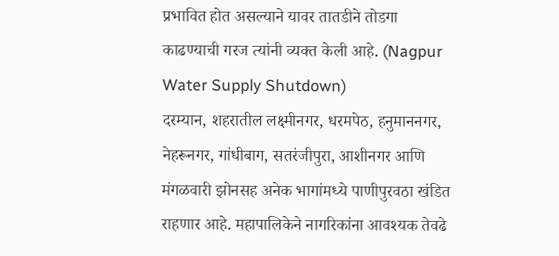प्रभावित होत असल्याने यावर तातडीने तोडगा काढण्याची गरज त्यांनी व्यक्त केली आहे. (Nagpur Water Supply Shutdown)
दरम्यान, शहरातील लक्ष्मीनगर, धरमपेठ, हनुमाननगर, नेहरूनगर, गांधीबाग, सतरंजीपुरा, आशीनगर आणि मंगळवारी झोनसह अनेक भागांमध्ये पाणीपुरवठा खंडित राहणार आहे. महापालिकेने नागरिकांना आवश्यक तेवढे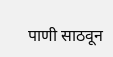पाणी साठवून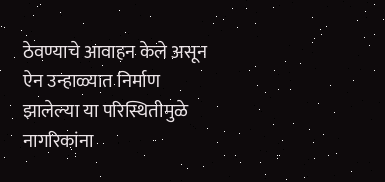ठेवण्याचे आवाहन केले असून ऐन उन्हाळ्यात निर्माण झालेल्या या परिस्थितीमुळे नागरिकांना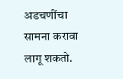अडचणींचा सामना करावा लागू शकतो.